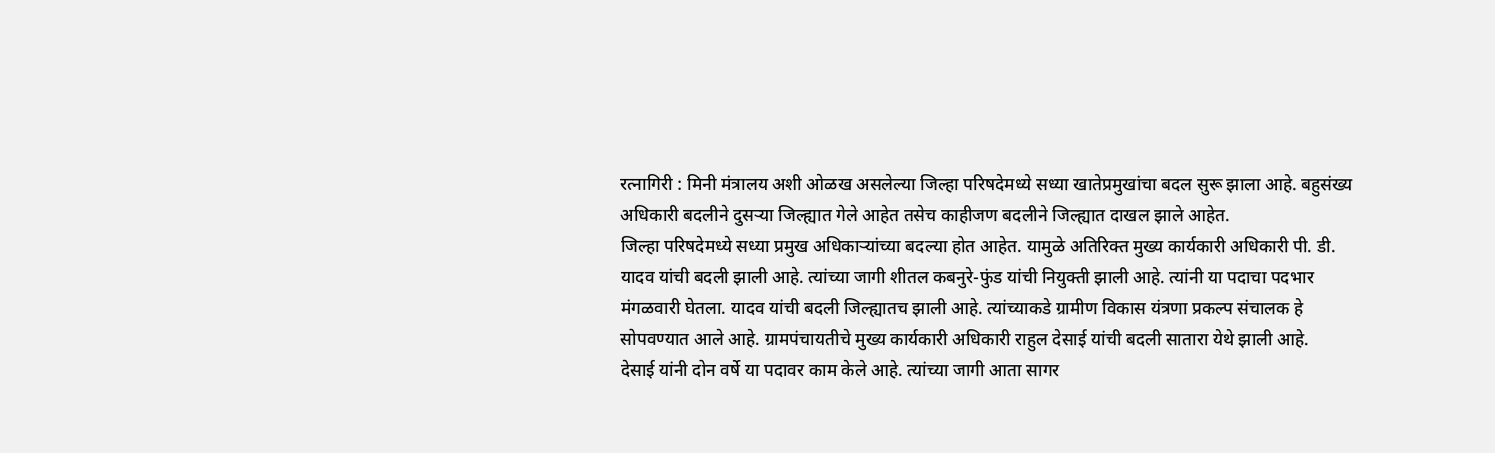रत्नागिरी : मिनी मंत्रालय अशी ओळख असलेल्या जिल्हा परिषदेमध्ये सध्या खातेप्रमुखांचा बदल सुरू झाला आहे. बहुसंख्य अधिकारी बदलीने दुसऱ्या जिल्ह्यात गेले आहेत तसेच काहीजण बदलीने जिल्ह्यात दाखल झाले आहेत.
जिल्हा परिषदेमध्ये सध्या प्रमुख अधिकाऱ्यांच्या बदल्या होत आहेत. यामुळे अतिरिक्त मुख्य कार्यकारी अधिकारी पी. डी. यादव यांची बदली झाली आहे. त्यांच्या जागी शीतल कबनुरे-फुंड यांची नियुक्ती झाली आहे. त्यांनी या पदाचा पदभार मंगळवारी घेतला. यादव यांची बदली जिल्ह्यातच झाली आहे. त्यांच्याकडे ग्रामीण विकास यंत्रणा प्रकल्प संचालक हे सोपवण्यात आले आहे. ग्रामपंचायतीचे मुख्य कार्यकारी अधिकारी राहुल देसाई यांची बदली सातारा येथे झाली आहे.
देसाई यांनी दोन वर्षे या पदावर काम केले आहे. त्यांच्या जागी आता सागर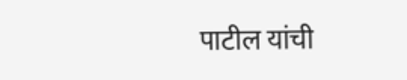पाटील यांची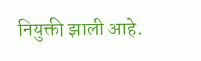नियुक्ती झाली आहे.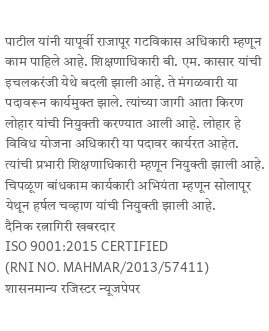पाटील यांनी यापूर्वी राजापूर गटविकास अधिकारी म्हणून काम पाहिले आहे. शिक्षणाधिकारी बी. एम. कासार यांची इचलकरंजी येथे बदली झाली आहे. ते मंगळवारी या पदावरून कार्यमुक्त झाले. त्यांच्या जागी आता किरण लोहार यांची नियुक्ती करण्यात आली आहे. लोहार हे विविध योजना अधिकारी या पदावर कार्यरत आहेत. त्यांची प्रभारी शिक्षणाधिकारी म्हणून नियुक्ती झाली आहे. चिपळूण बांधकाम कार्यकारी अभियंता म्हणून सोलापूर येथून हर्षल चव्हाण यांची नियुक्ती झाली आहे.
दैनिक रत्नागिरी खबरदार
ISO 9001:2015 CERTIFIED
(RNI NO. MAHMAR/2013/57411)
शासनमान्य रजिस्टर न्यूजपेपर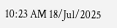10:23 AM 18/Jul/2025